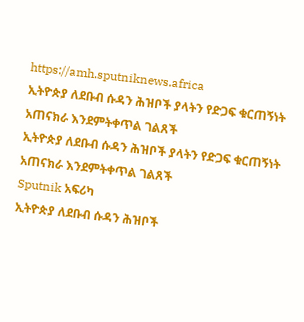https://amh.sputniknews.africa
ኢትዮጵያ ለደቡብ ሱዳን ሕዝቦች ያላትን የድጋፍ ቁርጠኝነት አጠናክራ እንደምትቀጥል ገልጸች
ኢትዮጵያ ለደቡብ ሱዳን ሕዝቦች ያላትን የድጋፍ ቁርጠኝነት አጠናክራ እንደምትቀጥል ገልጸች
Sputnik አፍሪካ
ኢትዮጵያ ለደቡብ ሱዳን ሕዝቦች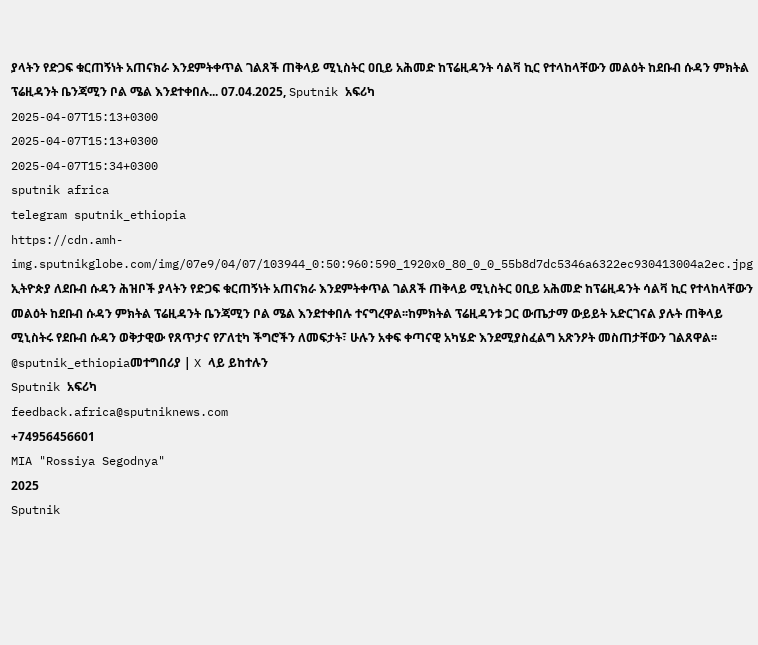ያላትን የድጋፍ ቁርጠኝነት አጠናክራ እንደምትቀጥል ገልጸች ጠቅላይ ሚኒስትር ዐቢይ አሕመድ ከፕሬዚዳንት ሳልቫ ኪር የተላከላቸውን መልዕት ከደቡብ ሱዳን ምክትል ፕሬዚዳንት ቤንጃሚን ቦል ሜል እንደተቀበሉ... 07.04.2025, Sputnik አፍሪካ
2025-04-07T15:13+0300
2025-04-07T15:13+0300
2025-04-07T15:34+0300
sputnik africa
telegram sputnik_ethiopia
https://cdn.amh-img.sputnikglobe.com/img/07e9/04/07/103944_0:50:960:590_1920x0_80_0_0_55b8d7dc5346a6322ec930413004a2ec.jpg
ኢትዮጵያ ለደቡብ ሱዳን ሕዝቦች ያላትን የድጋፍ ቁርጠኝነት አጠናክራ እንደምትቀጥል ገልጸች ጠቅላይ ሚኒስትር ዐቢይ አሕመድ ከፕሬዚዳንት ሳልቫ ኪር የተላከላቸውን መልዕት ከደቡብ ሱዳን ምክትል ፕሬዚዳንት ቤንጃሚን ቦል ሜል እንደተቀበሉ ተናግረዋል፡፡ከምክትል ፕሬዚዳንቱ ጋር ውጤታማ ውይይት አድርገናል ያሉት ጠቅላይ ሚኒስትሩ የደቡብ ሱዳን ወቅታዊው የጸጥታና የፖለቲካ ችግሮችን ለመፍታት፣ ሁሉን አቀፍ ቀጣናዊ አካሄድ እንደሚያስፈልግ አጽንዖት መስጠታቸውን ገልጸዋል፡፡@sputnik_ethiopiaመተግበሪያ | X ላይ ይከተሉን
Sputnik አፍሪካ
feedback.africa@sputniknews.com
+74956456601
MIA "Rossiya Segodnya"
2025
Sputnik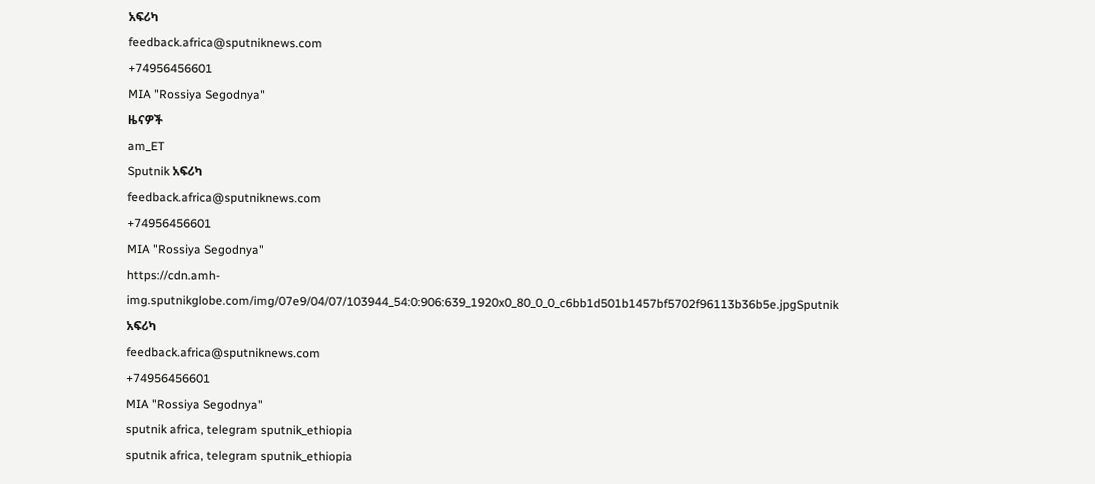አፍሪካ
feedback.africa@sputniknews.com
+74956456601
MIA "Rossiya Segodnya"
ዜናዎች
am_ET
Sputnik አፍሪካ
feedback.africa@sputniknews.com
+74956456601
MIA "Rossiya Segodnya"
https://cdn.amh-img.sputnikglobe.com/img/07e9/04/07/103944_54:0:906:639_1920x0_80_0_0_c6bb1d501b1457bf5702f96113b36b5e.jpgSputnik አፍሪካ
feedback.africa@sputniknews.com
+74956456601
MIA "Rossiya Segodnya"
sputnik africa, telegram sputnik_ethiopia
sputnik africa, telegram sputnik_ethiopia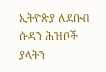ኢትዮጵያ ለደቡብ ሱዳን ሕዝቦች ያላትን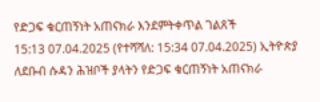የድጋፍ ቁርጠኝነት አጠናክራ እንደምትቀጥል ገልጸች
15:13 07.04.2025 (የተሻሻለ: 15:34 07.04.2025) ኢትዮጵያ ለደቡብ ሱዳን ሕዝቦች ያላትን የድጋፍ ቁርጠኝነት አጠናክራ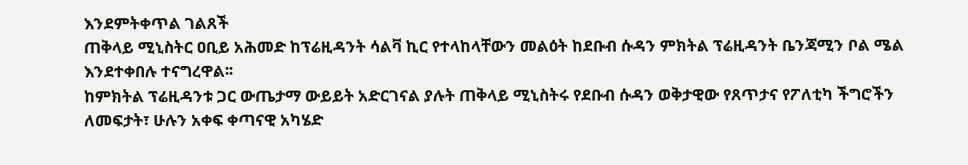እንደምትቀጥል ገልጸች
ጠቅላይ ሚኒስትር ዐቢይ አሕመድ ከፕሬዚዳንት ሳልቫ ኪር የተላከላቸውን መልዕት ከደቡብ ሱዳን ምክትል ፕሬዚዳንት ቤንጃሚን ቦል ሜል እንደተቀበሉ ተናግረዋል፡፡
ከምክትል ፕሬዚዳንቱ ጋር ውጤታማ ውይይት አድርገናል ያሉት ጠቅላይ ሚኒስትሩ የደቡብ ሱዳን ወቅታዊው የጸጥታና የፖለቲካ ችግሮችን ለመፍታት፣ ሁሉን አቀፍ ቀጣናዊ አካሄድ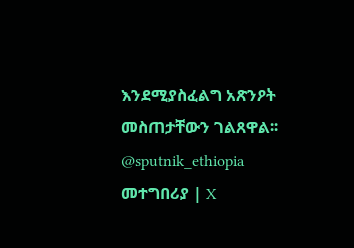እንደሚያስፈልግ አጽንዖት መስጠታቸውን ገልጸዋል፡፡
@sputnik_ethiopia
መተግበሪያ | X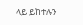ላይ ይከተሉን